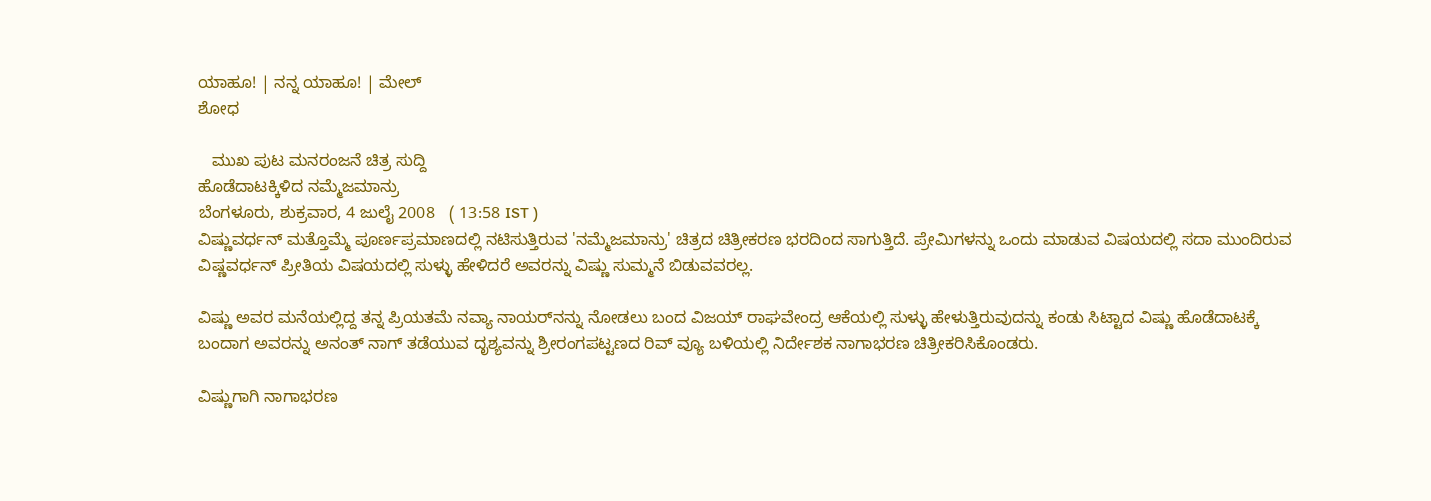ಯಾಹೂ! | ನನ್ನ ಯಾಹೂ! | ಮೇಲ್
ಶೋಧ

   ಮುಖ ಪುಟ ಮನರಂಜನೆ ಚಿತ್ರ ಸುದ್ದಿ
ಹೊಡೆದಾಟಕ್ಕಿಳಿದ ನಮ್ಮೆಜಮಾನ್ರು
ಬೆಂಗಳೂರು, ಶುಕ್ರವಾರ, 4 ಜುಲೈ 2008   ( 13:58 IST )
ವಿಷ್ಣುವರ್ಧನ್ ಮತ್ತೊಮ್ಮೆ ಪೂರ್ಣಪ್ರಮಾಣದಲ್ಲಿ ನಟಿಸುತ್ತಿರುವ 'ನಮ್ಮೆಜಮಾನ್ರು' ಚಿತ್ರದ ಚಿತ್ರೀಕರಣ ಭರದಿಂದ ಸಾಗುತ್ತಿದೆ. ಪ್ರೇಮಿಗಳನ್ನು ಒಂದು ಮಾಡುವ ವಿಷಯದಲ್ಲಿ ಸದಾ ಮುಂದಿರುವ ವಿಷ್ಣವರ್ಧನ್ ಪ್ರೀತಿಯ ವಿಷಯದಲ್ಲಿ ಸುಳ್ಳು ಹೇಳಿದರೆ ಅವರನ್ನು ವಿಷ್ಣು ಸುಮ್ಮನೆ ಬಿಡುವವರಲ್ಲ.

ವಿಷ್ಣು ಅವರ ಮನೆಯಲ್ಲಿದ್ದ ತನ್ನ ಪ್ರಿಯತಮೆ ನವ್ಯಾ ನಾಯರ್‌ನನ್ನು ನೋಡಲು ಬಂದ ವಿಜಯ್ ರಾಘವೇಂದ್ರ ಆಕೆಯಲ್ಲಿ ಸುಳ್ಳು ಹೇಳುತ್ತಿರುವುದನ್ನು ಕಂಡು ಸಿಟ್ಟಾದ ವಿಷ್ಣು ಹೊಡೆದಾಟಕ್ಕೆ ಬಂದಾಗ ಅವರನ್ನು ಅನಂತ್ ನಾಗ್ ತಡೆಯುವ ದೃಶ್ಯವನ್ನು ಶ್ರೀರಂಗಪಟ್ಟಣದ ರಿವ್ ವ್ಯೂ ಬಳಿಯಲ್ಲಿ ನಿರ್ದೇಶಕ ನಾಗಾಭರಣ ಚಿತ್ರೀಕರಿಸಿಕೊಂಡರು.

ವಿಷ್ಣುಗಾಗಿ ನಾಗಾಭರಣ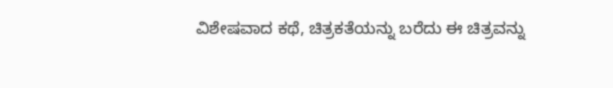ವಿಶೇಷವಾದ ಕಥೆ, ಚಿತ್ರಕತೆಯನ್ನು ಬರೆದು ಈ ಚಿತ್ರವನ್ನು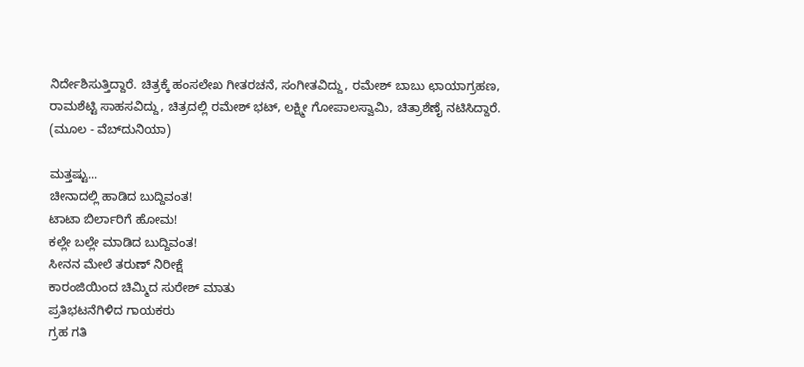ನಿರ್ದೇಶಿಸುತ್ತಿದ್ದಾರೆ. ಚಿತ್ರಕ್ಕೆ ಹಂಸಲೇಖ ಗೀತರಚನೆ, ಸಂಗೀತವಿದ್ದು, ರಮೇಶ್ ಬಾಬು ಛಾಯಾಗ್ರಹಣ, ರಾಮಶೆಟ್ಟಿ ಸಾಹಸವಿದ್ದು, ಚಿತ್ರದಲ್ಲಿ ರಮೇಶ್ ಭಟ್, ಲಕ್ಷ್ಮೀ ಗೋಪಾಲಸ್ವಾಮಿ, ಚಿತ್ರಾಶೆಣೈ ನಟಿಸಿದ್ದಾರೆ.
(ಮೂಲ - ವೆಬ್‌ದುನಿಯಾ)

ಮತ್ತಷ್ಟು...
ಚೀನಾದಲ್ಲಿ ಹಾಡಿದ ಬುದ್ದಿವಂತ!
ಟಾಟಾ ಬಿರ್ಲಾರಿಗೆ ಹೋಮ!
ಕಲ್ಲೇ ಬಲ್ಲೇ ಮಾಡಿದ ಬುದ್ದಿವಂತ!
ಸೀನನ ಮೇಲೆ ತರುಣ್ ನಿರೀಕ್ಷೆ
ಕಾರಂಜಿಯಿಂದ ಚಿಮ್ಮಿದ ಸುರೇಶ್ ಮಾತು
ಪ್ರತಿಭಟನೆಗಿಳಿದ ಗಾಯಕರು
ಗ್ರಹ ಗತಿ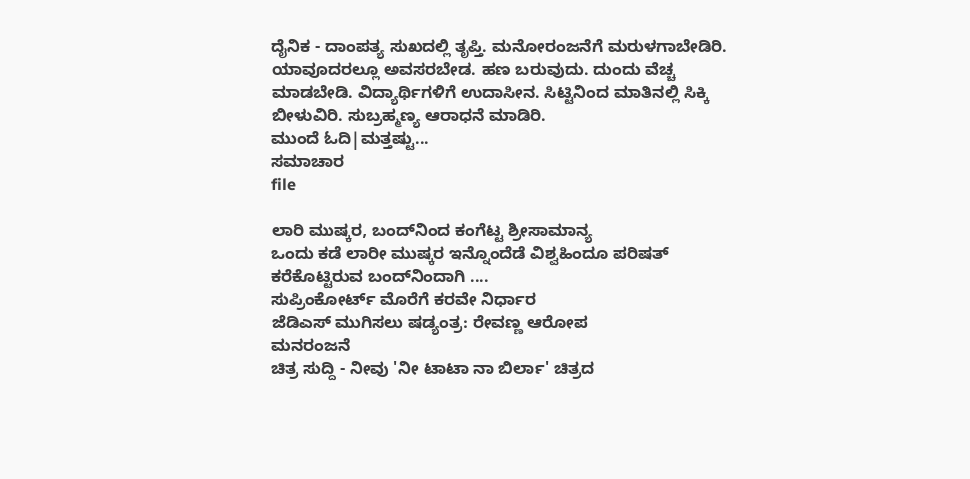ದೈನಿಕ - ದಾಂಪತ್ಯ ಸುಖದಲ್ಲಿ ತೃಪ್ತಿ. ಮನೋರಂಜನೆಗೆ ಮರುಳಗಾಬೇಡಿರಿ. ಯಾವೂದರಲ್ಲೂ ಅವಸರಬೇಡ. ಹಣ ಬರುವುದು. ದುಂದು ವೆಚ್ಚ ಮಾಡಬೇಡಿ. ವಿದ್ಯಾರ್ಥಿಗಳಿಗೆ ಉದಾಸೀನ. ಸಿಟ್ಟಿನಿಂದ ಮಾತಿನಲ್ಲಿ ಸಿಕ್ಕಿ ಬೀಳುವಿರಿ. ಸುಬ್ರಹ್ಮಣ್ಯ ಆರಾಧನೆ ಮಾಡಿರಿ.
ಮುಂದೆ ಓದಿ|ಮತ್ತಷ್ಟು...
ಸಮಾಚಾರ
file

ಲಾರಿ ಮುಷ್ಕರ, ಬಂದ್‌ನಿಂದ ಕಂಗೆಟ್ಟ ಶ್ರೀಸಾಮಾನ್ಯ
ಒಂದು ಕಡೆ ಲಾರೀ ಮುಷ್ಕರ ಇನ್ನೊಂದೆಡೆ ವಿಶ್ವಹಿಂದೂ ಪರಿಷತ್ ಕರೆಕೊಟ್ಟಿರುವ ಬಂದ್‌ನಿಂದಾಗಿ ....
ಸುಪ್ರಿಂಕೋರ್ಟ್ ಮೊರೆಗೆ ಕರವೇ ನಿರ್ಧಾರ
ಜೆಡಿಎಸ್ ಮುಗಿಸಲು ಷಡ್ಯಂತ್ರ: ರೇವಣ್ಣ ಆರೋಪ
ಮನರಂಜನೆ
ಚಿತ್ರ ಸುದ್ದಿ - ನೀವು 'ನೀ ಟಾಟಾ ನಾ ಬಿರ್ಲಾ' ಚಿತ್ರದ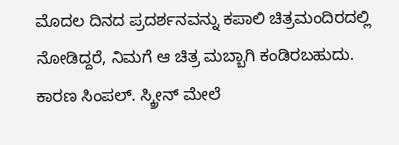ಮೊದಲ ದಿನದ ಪ್ರದರ್ಶನವನ್ನು ಕಪಾಲಿ ಚಿತ್ರಮಂದಿರದಲ್ಲಿ ನೋಡಿದ್ದರೆ, ನಿಮಗೆ ಆ ಚಿತ್ರ ಮಬ್ಬಾಗಿ ಕಂಡಿರಬಹುದು. ಕಾರಣ ಸಿಂಪಲ್. ಸ್ಕ್ರೀನ್ ಮೇಲೆ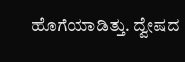ಹೊಗೆಯಾಡಿತ್ತು. ದ್ವೇಷದ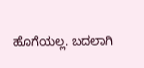ಹೊಗೆಯಲ್ಲ. ಬದಲಾಗಿ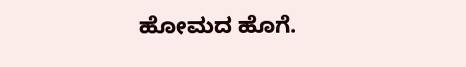ಹೋಮದ ಹೊಗೆ.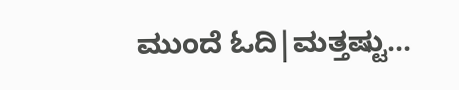ಮುಂದೆ ಓದಿ|ಮತ್ತಷ್ಟು...